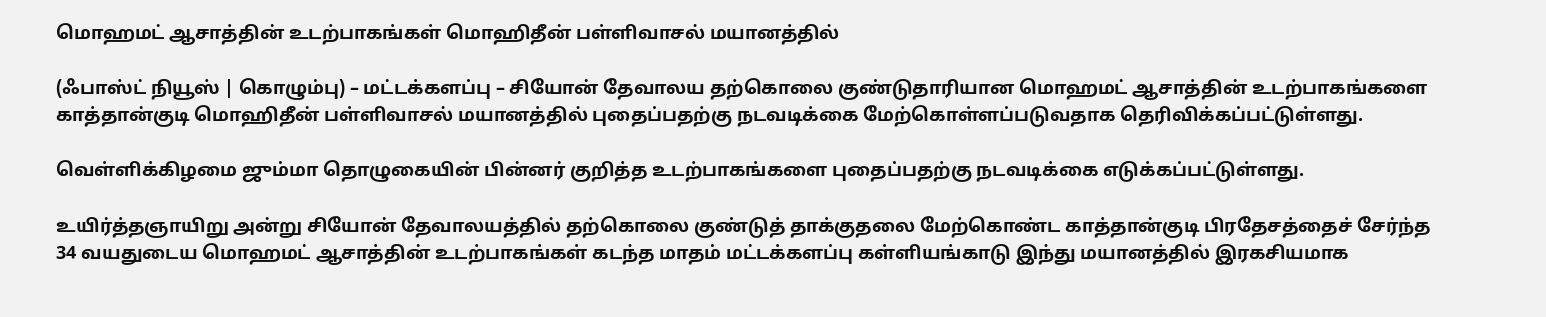மொஹமட் ஆசாத்தின் உடற்பாகங்கள் மொஹிதீன் பள்ளிவாசல் மயானத்தில்

(ஃபாஸ்ட் நியூஸ் | கொழும்பு) – மட்டக்களப்பு – சியோன் தேவாலய தற்கொலை குண்டுதாரியான மொஹமட் ஆசாத்தின் உடற்பாகங்களை காத்தான்குடி மொஹிதீன் பள்ளிவாசல் மயானத்தில் புதைப்பதற்கு நடவடிக்கை மேற்கொள்ளப்படுவதாக தெரிவிக்கப்பட்டுள்ளது.

வெள்ளிக்கிழமை ஜும்மா தொழுகையின் பின்னர் குறித்த உடற்பாகங்களை புதைப்பதற்கு நடவடிக்கை எடுக்கப்பட்டுள்ளது.

உயிர்த்தஞாயிறு அன்று சியோன் தேவாலயத்தில் தற்கொலை குண்டுத் தாக்குதலை மேற்கொண்ட காத்தான்குடி பிரதேசத்தைச் சேர்ந்த 34 வயதுடைய மொஹமட் ஆசாத்தின் உடற்பாகங்கள் கடந்த மாதம் மட்டக்களப்பு கள்ளியங்காடு இந்து மயானத்தில் இரகசியமாக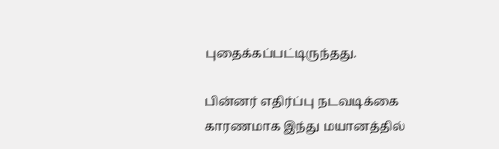புதைக்கப்பட்டிருந்தது.

பின்னர் எதிர்ப்பு நடவடிக்கை காரணமாக இந்து மயானத்தில்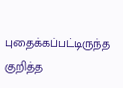புதைக்கப்பட்டிருந்த குறித்த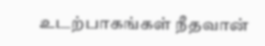உடற்பாகங்கள் நீதவான்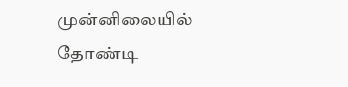முன்னிலையில் தோண்டி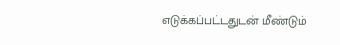எடுக்கப்பட்டதுடன் மீண்டும்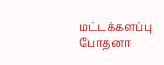மட்டக்களப்பு போதனா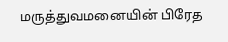மருத்துவமனையின் பிரேத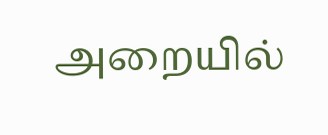அறையில்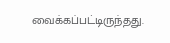வைக்கப்பட்டிருந்தது.